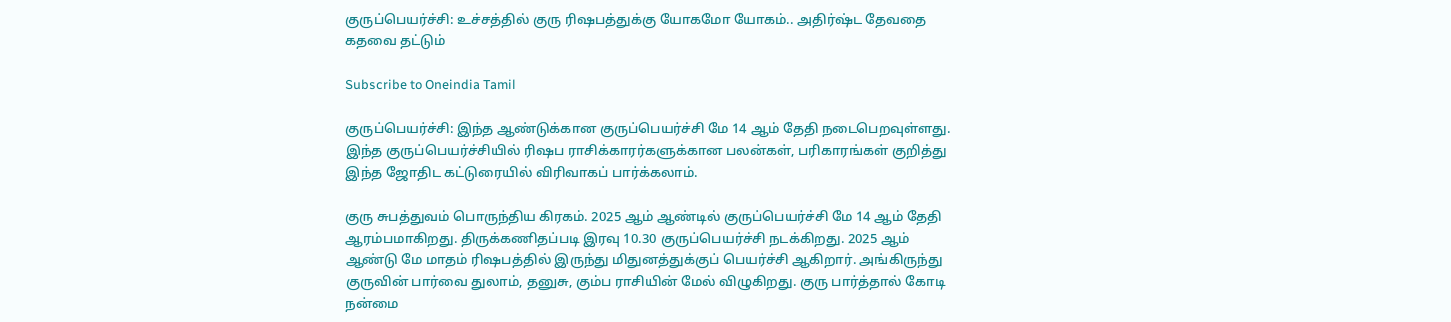குருப்பெயர்ச்சி: உச்சத்தில் குரு ரிஷபத்துக்கு யோகமோ யோகம்.. அதிர்ஷ்ட தேவதை கதவை தட்டும்

Subscribe to Oneindia Tamil

குருப்பெயர்ச்சி: இந்த ஆண்டுக்கான குருப்பெயர்ச்சி மே 14 ஆம் தேதி நடைபெறவுள்ளது. இந்த குருப்பெயர்ச்சியில் ரிஷப ராசிக்காரர்களுக்கான பலன்கள், பரிகாரங்கள் குறித்து இந்த ஜோதிட கட்டுரையில் விரிவாகப் பார்க்கலாம்.

குரு சுபத்துவம் பொருந்திய கிரகம். 2025 ஆம் ஆண்டில் குருப்பெயர்ச்சி மே 14 ஆம் தேதி ஆரம்பமாகிறது. திருக்கணிதப்படி இரவு 10.30 குருப்பெயர்ச்சி நடக்கிறது. 2025 ஆம் ஆண்டு மே மாதம் ரிஷபத்தில் இருந்து மிதுனத்துக்குப் பெயர்ச்சி ஆகிறார். அங்கிருந்து குருவின் பார்வை துலாம், தனுசு, கும்ப ராசியின் மேல் விழுகிறது. குரு பார்த்தால் கோடி நன்மை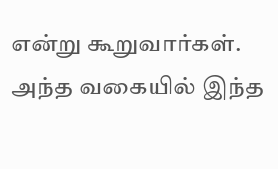என்று கூறுவார்கள். அந்த வகையில் இந்த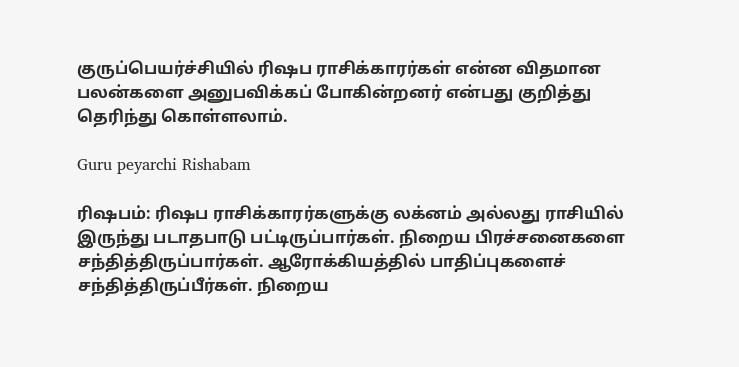குருப்பெயர்ச்சியில் ரிஷப ராசிக்காரர்கள் என்ன விதமான பலன்களை அனுபவிக்கப் போகின்றனர் என்பது குறித்து தெரிந்து கொள்ளலாம்.

Guru peyarchi Rishabam

ரிஷபம்: ரிஷப ராசிக்காரர்களுக்கு லக்னம் அல்லது ராசியில் இருந்து படாதபாடு பட்டிருப்பார்கள். நிறைய பிரச்சனைகளை சந்தித்திருப்பார்கள். ஆரோக்கியத்தில் பாதிப்புகளைச் சந்தித்திருப்பீர்கள். நிறைய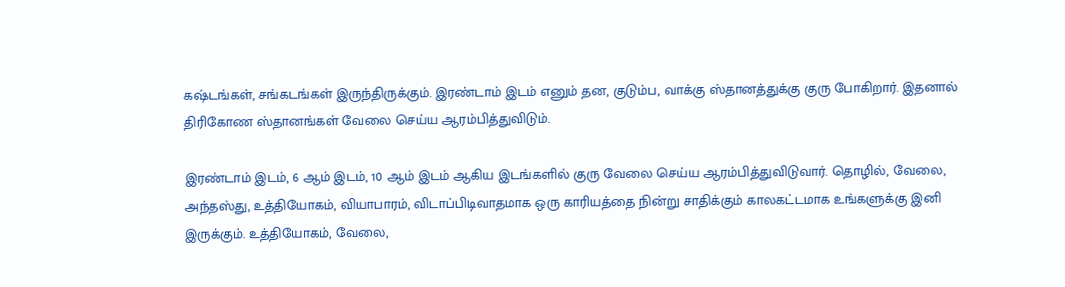கஷ்டங்கள், சங்கடங்கள் இருந்திருக்கும். இரண்டாம் இடம் எனும் தன, குடும்ப, வாக்கு ஸ்தானத்துக்கு குரு போகிறார். இதனால் திரிகோண ஸ்தானங்கள் வேலை செய்ய ஆரம்பித்துவிடும்.

இரண்டாம் இடம், 6 ஆம் இடம், 10 ஆம் இடம் ஆகிய இடங்களில் குரு வேலை செய்ய ஆரம்பித்துவிடுவார். தொழில், வேலை, அந்தஸ்து, உத்தியோகம், வியாபாரம், விடாப்பிடிவாதமாக ஒரு காரியத்தை நின்று சாதிக்கும் காலகட்டமாக உங்களுக்கு இனி இருக்கும். உத்தியோகம், வேலை,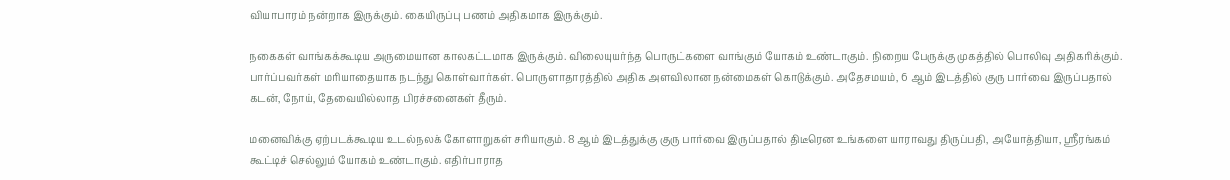வியாபாரம் நன்றாக இருக்கும். கையிருப்பு பணம் அதிகமாக இருக்கும்.

நகைகள் வாங்கக்கூடிய அருமையான காலகட்டமாக இருக்கும். விலையுயர்ந்த பொருட்களை வாங்கும் யோகம் உண்டாகும். நிறைய பேருக்கு முகத்தில் பொலிவு அதிகரிக்கும். பார்ப்பவர்கள் மரியாதையாக நடந்து கொள்வார்கள். பொருளாதாரத்தில் அதிக அளவிலான நன்மைகள் கொடுக்கும். அதேசமயம், 6 ஆம் இடத்தில் குரு பார்வை இருப்பதால் கடன், நோய், தேவையில்லாத பிரச்சனைகள் தீரும்.

மனைவிக்கு ஏற்படக்கூடிய உடல்நலக் கோளாறுகள் சரியாகும். 8 ஆம் இடத்துக்கு குரு பார்வை இருப்பதால் திடீரென உங்களை யாராவது திருப்பதி, அயோத்தியா, ஸ்ரீரங்கம் கூட்டிச் செல்லும் யோகம் உண்டாகும். எதிர்பாராத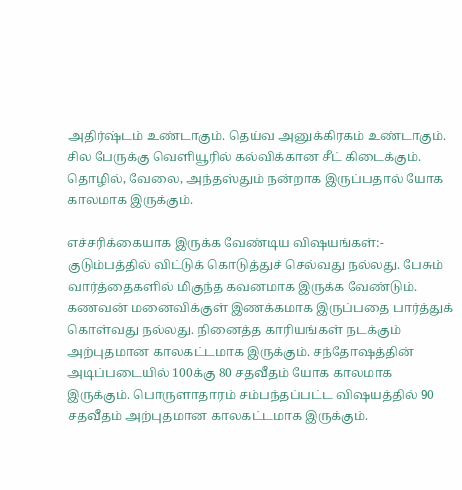அதிர்ஷ்டம் உண்டாகும். தெய்வ அனுக்கிரகம் உண்டாகும். சில பேருக்கு வெளியூரில் கல்விக்கான சீட் கிடைக்கும். தொழில், வேலை, அந்தஸ்தும் நன்றாக இருப்பதால் யோக காலமாக இருக்கும்.

எச்சரிக்கையாக இருக்க வேண்டிய விஷயங்கள்:- குடும்பத்தில் விட்டுக் கொடுத்துச் செல்வது நல்லது. பேசும் வார்த்தைகளில் மிகுந்த கவனமாக இருக்க வேண்டும். கணவன் மனைவிக்குள் இணக்கமாக இருப்பதை பார்த்துக் கொள்வது நல்லது. நினைத்த காரியங்கள் நடக்கும் அற்புதமான காலகட்டமாக இருக்கும். சந்தோஷத்தின் அடிப்படையில் 100க்கு 80 சதவீதம் யோக காலமாக இருக்கும். பொருளாதாரம் சம்பந்தப்பட்ட விஷயத்தில் 90 சதவீதம் அற்புதமான காலகட்டமாக இருக்கும்.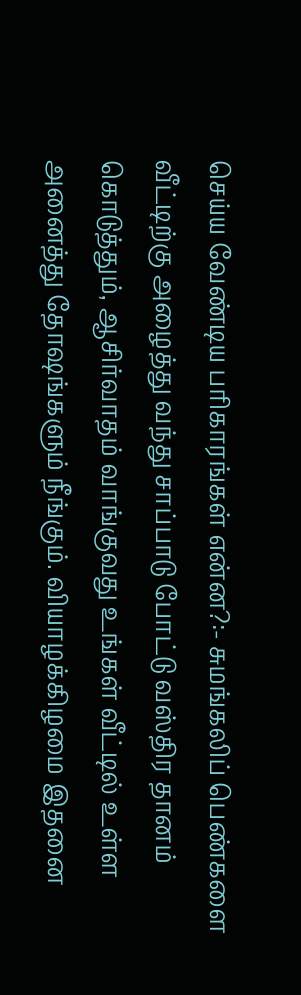செய்ய வேண்டிய பரிகாரங்கள் என்ன?:- சுமங்கலிப் பெண்களை வீட்டிற்கு அழைத்து வந்து சாப்பாடு போட்டு வஸ்திர தானம் கொடுத்தும், ஆசிர்வாதம் வாங்குவது உங்கள் வீட்டில் உள்ள அனைத்து தோஷங்களும் நீங்கும். வியாழக்கிழமை இதனை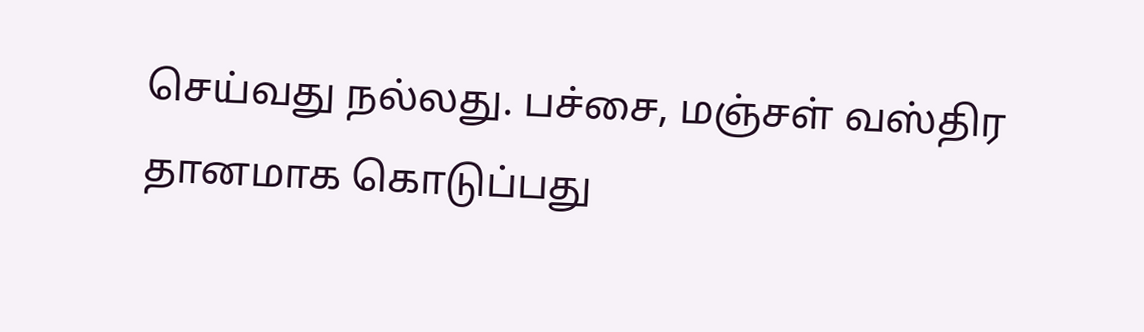செய்வது நல்லது. பச்சை, மஞ்சள் வஸ்திர தானமாக கொடுப்பது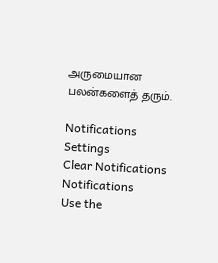அருமையான பலன்களைத் தரும்.

Notifications
Settings
Clear Notifications
Notifications
Use the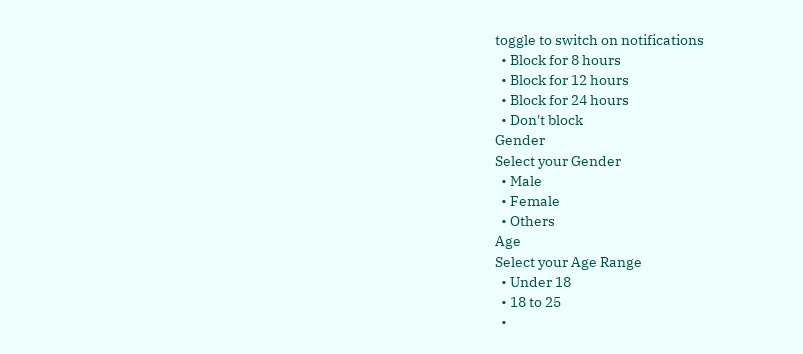toggle to switch on notifications
  • Block for 8 hours
  • Block for 12 hours
  • Block for 24 hours
  • Don't block
Gender
Select your Gender
  • Male
  • Female
  • Others
Age
Select your Age Range
  • Under 18
  • 18 to 25
  •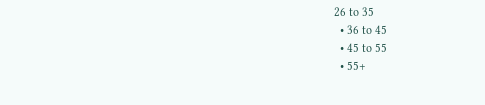26 to 35
  • 36 to 45
  • 45 to 55
  • 55+